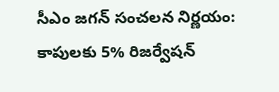సీఎం జగన్ సంచలన నిర్ణయం: కాపులకు 5% రిజర్వేషన్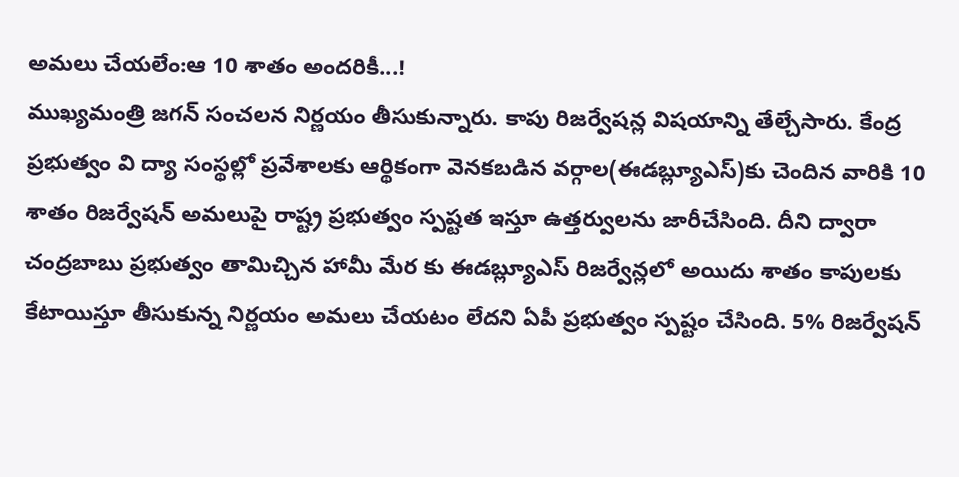అమలు చేయలేం:ఆ 10 శాతం అందరికీ...!
ముఖ్యమంత్రి జగన్ సంచలన నిర్ణయం తీసుకున్నారు. కాపు రిజర్వేషన్ల విషయాన్ని తేల్చేసారు. కేంద్ర ప్రభుత్వం వి ద్యా సంస్థల్లో ప్రవేశాలకు ఆర్థికంగా వెనకబడిన వర్గాల(ఈడబ్ల్యూఎస్)కు చెందిన వారికి 10 శాతం రిజర్వేషన్ అమలుపై రాష్ట్ర ప్రభుత్వం స్పష్టత ఇస్తూ ఉత్తర్వులను జారీచేసింది. దీని ద్వారా చంద్రబాబు ప్రభుత్వం తామిచ్చిన హామీ మేర కు ఈడబ్ల్యూఎస్ రిజర్వేన్లలో అయిదు శాతం కాపులకు కేటాయిస్తూ తీసుకున్న నిర్ణయం అమలు చేయటం లేదని ఏపీ ప్రభుత్వం స్పష్టం చేసింది. 5% రిజర్వేషన్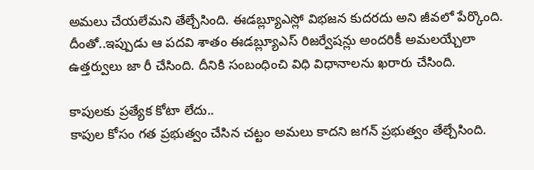అమలు చేయలేమని తేల్చేసింది. ఈడబ్ల్యూఎస్లో విభజన కుదరదు అని జీవలో పేర్కొంది. దీంతో..ఇప్పుడు ఆ పదవి శాతం ఈడబ్ల్యూఎస్ రిజర్వేషన్లు అందరికీ అమలయ్చేలా ఉత్తర్వులు జా రీ చేసింది. దీనికి సంబంధించి విధి విధానాలను ఖరారు చేసింది.

కాపులకు ప్రత్యేక కోటా లేదు..
కాపుల కోసం గత ప్రభుత్వం చేసిన చట్టం అమలు కాదని జగన్ ప్రభుత్వం తేల్చేసింది.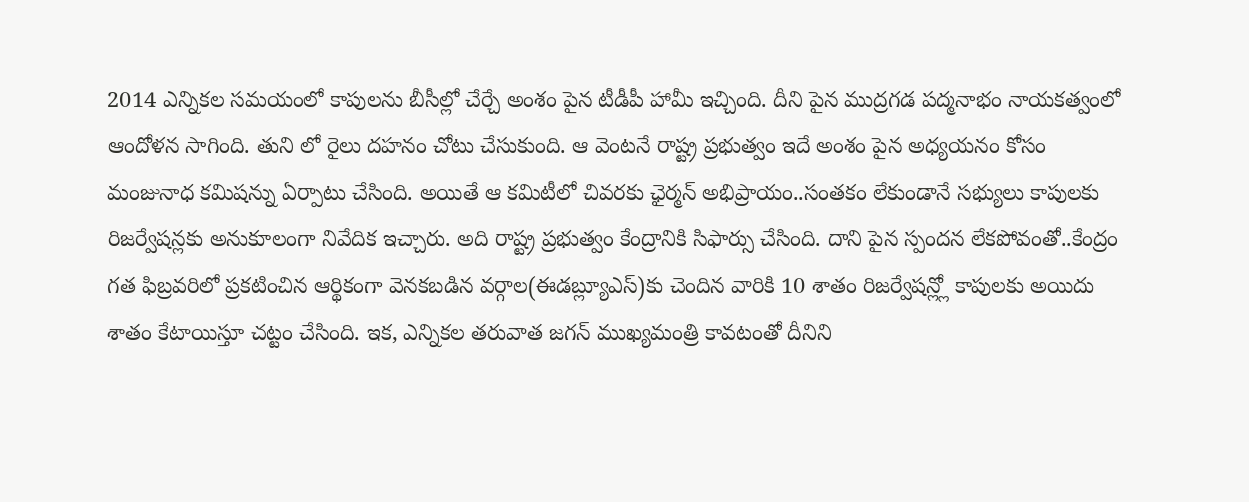2014 ఎన్నికల సమయంలో కాపులను బీసీల్లో చేర్చే అంశం పైన టీడీపీ హామీ ఇచ్చింది. దీని పైన ముద్రగడ పద్మనాభం నాయకత్వంలో ఆందోళన సాగింది. తుని లో రైలు దహనం చోటు చేసుకుంది. ఆ వెంటనే రాష్ట్ర ప్రభుత్వం ఇదే అంశం పైన అధ్యయనం కోసం మంజునాధ కమిషన్ను ఏర్పాటు చేసింది. అయితే ఆ కమిటీలో చివరకు ఛైర్మన్ అభిప్రాయం..సంతకం లేకుండానే సభ్యులు కాపులకు రిజర్వేషన్లకు అనుకూలంగా నివేదిక ఇచ్చారు. అది రాష్ట్ర ప్రభుత్వం కేంద్రానికి సిఫార్సు చేసింది. దాని పైన స్పందన లేకపోవంతో..కేంద్రం గత ఫిబ్రవరిలో ప్రకటించిన ఆర్థికంగా వెనకబడిన వర్గాల(ఈడబ్ల్యూఎస్)కు చెందిన వారికి 10 శాతం రిజర్వేషన్ల్లో కాపులకు అయిదు శాతం కేటాయిస్తూ చట్టం చేసింది. ఇక, ఎన్నికల తరువాత జగన్ ముఖ్యమంత్రి కావటంతో దీనిని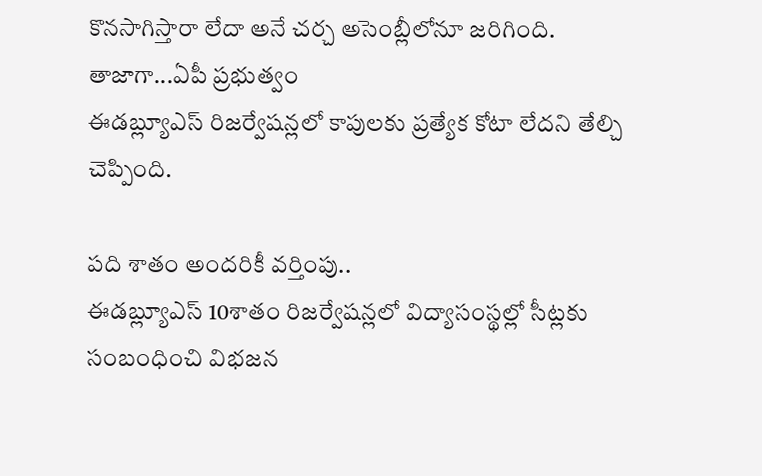కొనసాగిస్తారా లేదా అనే చర్చ అసెంబ్లీలోనూ జరిగింది. తాజాగా...ఏపీ ప్రభుత్వం
ఈడబ్ల్యూఎస్ రిజర్వేషన్లలో కాపులకు ప్రత్యేక కోటా లేదని తేల్చి చెప్పింది.

పది శాతం అందరికీ వర్తింపు..
ఈడబ్ల్యూఎస్ 10శాతం రిజర్వేషన్లలో విద్యాసంస్థల్లో సీట్లకు సంబంధించి విభజన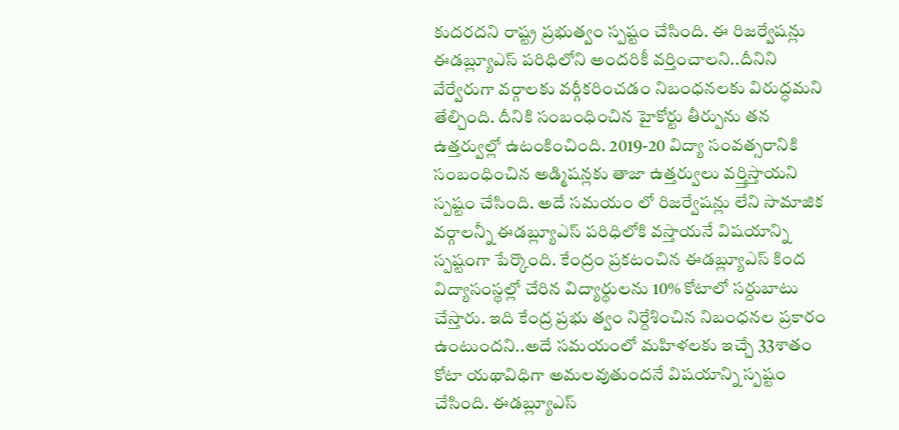కుదరదని రాష్ట్ర ప్రభుత్వం స్పష్టం చేసింది. ఈ రిజర్వేషన్లు ఈడబ్ల్యూఎస్ పరిధిలోని అందరికీ వర్తించాలని..దీనిని వేర్వేరుగా వర్గాలకు వర్గీకరించడం నిబంధనలకు విరుద్ధమని తేల్చింది. దీనికి సంబంధించిన హైకోర్టు తీర్పును తన ఉత్తర్వుల్లో ఉటంకించింది. 2019-20 విద్యా సంవత్సరానికి సంబంధించిన అడ్మిషన్లకు తాజా ఉత్తర్వులు వర్త్తిస్తాయని స్పష్టం చేసింది. అదే సమయం లో రిజర్వేషన్లు లేని సామాజిక వర్గాలన్నీ ఈడబ్ల్యూఎస్ పరిధిలోకి వస్తాయనే విషయాన్ని స్పష్టంగా పేర్కొంది. కేంద్రం ప్రకటంచిన ఈడబ్ల్యూఎస్ కింద విద్యాసంస్థల్లో చేరిన విద్యార్థులను 10% కోటాలో సర్దుబాటు చేస్తారు. ఇది కేంద్ర ప్రభు త్వం నిర్దేశించిన నిబంధనల ప్రకారం ఉంటుందని..అదే సమయంలో మహిళలకు ఇచ్చే 33శాతం కోటా యథావిధిగా అమలవుతుందనే విషయాన్ని స్పష్టం చేసింది. ఈడబ్ల్యూఎస్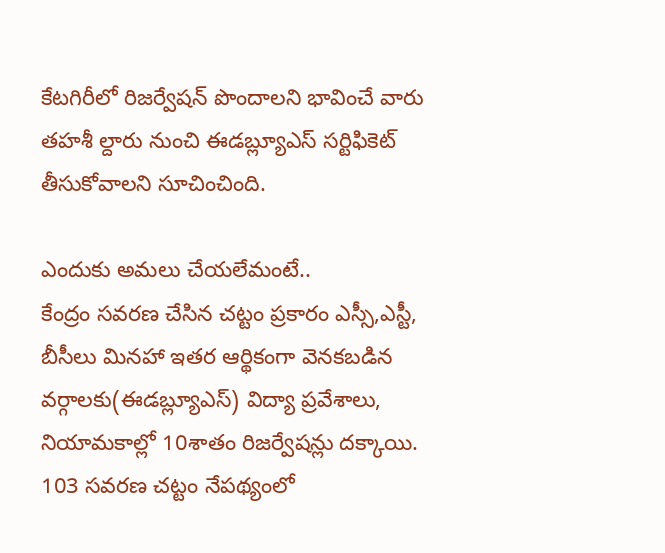కేటగిరీలో రిజర్వేషన్ పొందాలని భావించే వారు తహశీ ల్దారు నుంచి ఈడబ్ల్యూఎస్ సర్టిఫికెట్ తీసుకోవాలని సూచించింది.

ఎందుకు అమలు చేయలేమంటే..
కేంద్రం సవరణ చేసిన చట్టం ప్రకారం ఎస్సీ,ఎస్టీ, బీసీలు మినహా ఇతర ఆర్థికంగా వెనకబడిన వర్గాలకు(ఈడబ్ల్యూఎస్) విద్యా ప్రవేశాలు, నియామకాల్లో 10శాతం రిజర్వేషన్లు దక్కాయి. 103 సవరణ చట్టం నేపథ్యంలో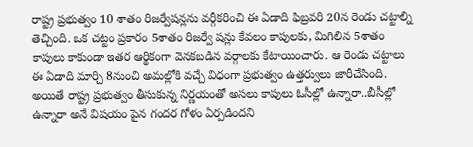రాష్ట్ర ప్రభుత్వం 10 శాతం రిజర్వేషన్లను వర్గీకరించి ఈ ఏడాది ఫిబ్రవరి 20న రెండు చట్టాల్ని తెచ్చింది. ఒక చట్టం ప్రకారం 5శాతం రిజర్వే షన్లు కేవలం కాపులకు, మిగిలిన 5శాతం కాపులు కాకుండా ఇతర ఆర్థికంగా వెనకబడిన వర్గాలకు కేటాయించారు. ఆ రెండు చట్టాలు ఈ ఏడాది మార్చి 8నుంచి అమల్లోకి వచ్చే విధంగా ప్రభుత్వం ఉత్తర్వులు జారీచేసింది. అయితే రాష్ట్ర ప్రభుత్వం తీసుకున్న నిర్ణయంతో అసలు కాపులు ఓసీల్లో ఉన్నారా..బీసీల్లో ఉన్నారా అనే విషయం పైన గందర గోళం ఏర్పడిందని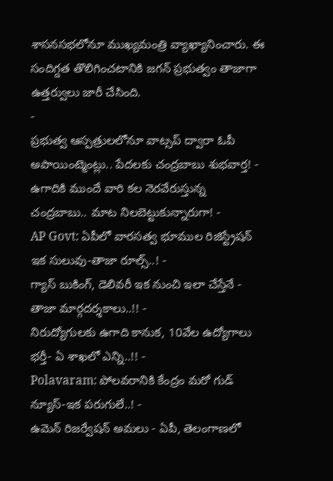శాసనసభలోనూ ముఖ్యమంత్రి వ్యాఖ్యానించారు. ఈ సందిగ్దత తొలిగించటానికి జగన్ ప్రభుత్వం తాజాగా ఉత్తర్వులు జారీ చేసింది.
-
ప్రభుత్వ ఆస్పత్రులలోనూ వాట్సప్ ద్వారా ఓపీ అపాయింట్మెంట్లు.. పేదలకు చంద్రబాబు శుభవార్త! -
ఉగాదికి ముందే వారి కల నెరవేరుస్తున్న చంద్రబాబు.. మాట నిలబెట్టుకున్నారుగా! -
AP Govt: ఏపీలో వారసత్వ భూముల రిజిస్ట్రేషన్ ఇక సులువు-తాజా రూల్స్..! -
గ్యాస్ బుకింగ్, డెలివరీ ఇక నుంచి ఇలా చేస్తేనే - తాజా మార్గదర్శకాలు..!! -
నిరుద్యోగులకు ఉగాది కానుక, 10వేల ఉద్యోగాలు భర్తీ- ఏ శాఖలో ఎన్ని..!! -
Polavaram: పోలవరానికి కేంద్రం మరో గుడ్ న్యూస్-ఇక పరుగులే..! -
ఉమెన్ రిజర్వేషన్ అమలు - ఏపీ, తెలంగాణలో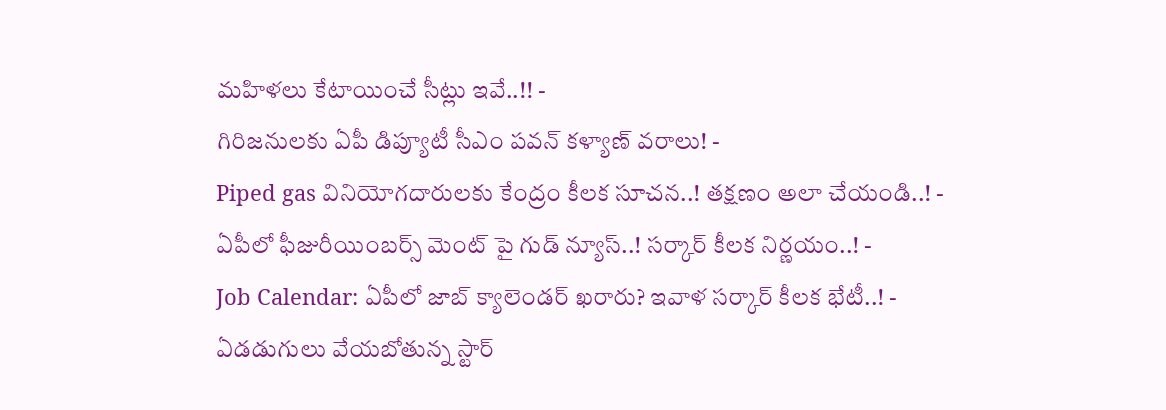మహిళలు కేటాయించే సీట్లు ఇవే..!! -
గిరిజనులకు ఏపీ డిప్యూటీ సీఎం పవన్ కళ్యాణ్ వరాలు! -
Piped gas వినియోగదారులకు కేంద్రం కీలక సూచన..! తక్షణం అలా చేయండి..! -
ఏపీలో ఫీజురీయింబర్స్ మెంట్ పై గుడ్ న్యూస్..! సర్కార్ కీలక నిర్ణయం..! -
Job Calendar: ఏపీలో జాబ్ క్యాలెండర్ ఖరారు? ఇవాళ సర్కార్ కీలక భేటీ..! -
ఏడడుగులు వేయబోతున్న స్టార్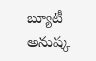బ్యూటీ అనుష్క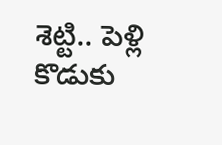శెట్టి.. పెళ్లి కొడుకు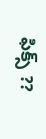ఫిక్స్ ??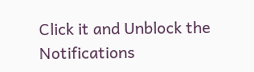Click it and Unblock the Notifications